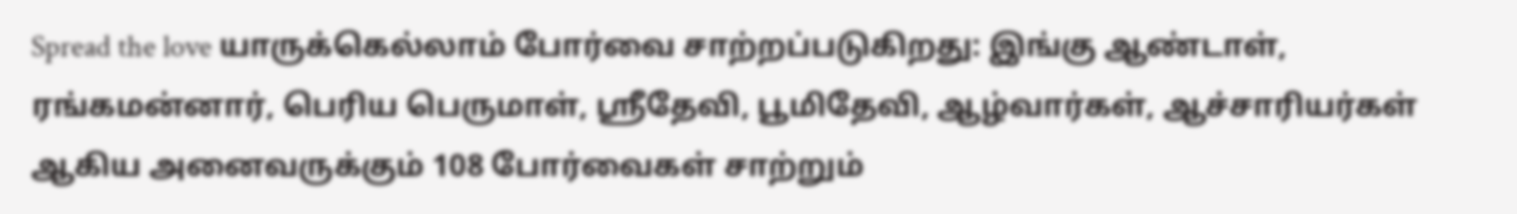Spread the love யாருக்கெல்லாம் போர்வை சாற்றப்படுகிறது: இங்கு ஆண்டாள், ரங்கமன்னார், பெரிய பெருமாள், ஸ்ரீதேவி, பூமிதேவி, ஆழ்வார்கள், ஆச்சாரியர்கள் ஆகிய அனைவருக்கும் 108 போர்வைகள் சாற்றும்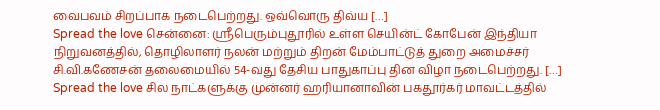வைபவம் சிறப்பாக நடைபெற்றது. ஒவ்வொரு திவ்ய […]
Spread the love சென்னை: ஸ்ரீபெரும்புதூரில் உள்ள செயின்ட் கோபேன் இந்தியா நிறுவனத்தில், தொழிலாளர் நலன் மற்றும் திறன் மேம்பாட்டுத் துறை அமைச்சர் சி.வி.கணேசன் தலைமையில் 54-வது தேசிய பாதுகாப்பு தின விழா நடைபெற்றது. […]
Spread the love சில நாட்களுக்கு முன்னர் ஹரியானாவின் பகதூர்கர் மாவட்டத்தில்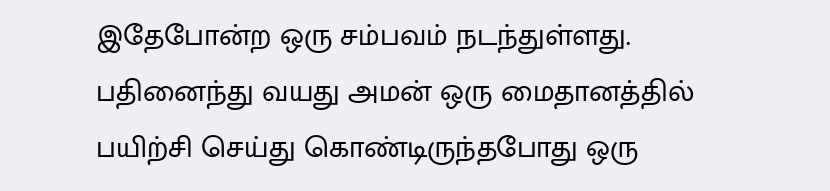இதேபோன்ற ஒரு சம்பவம் நடந்துள்ளது. பதினைந்து வயது அமன் ஒரு மைதானத்தில் பயிற்சி செய்து கொண்டிருந்தபோது ஒரு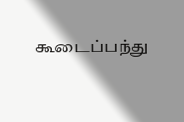கூடைப்பந்து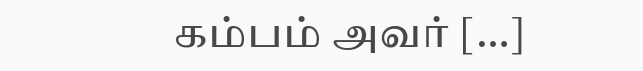கம்பம் அவர் […]